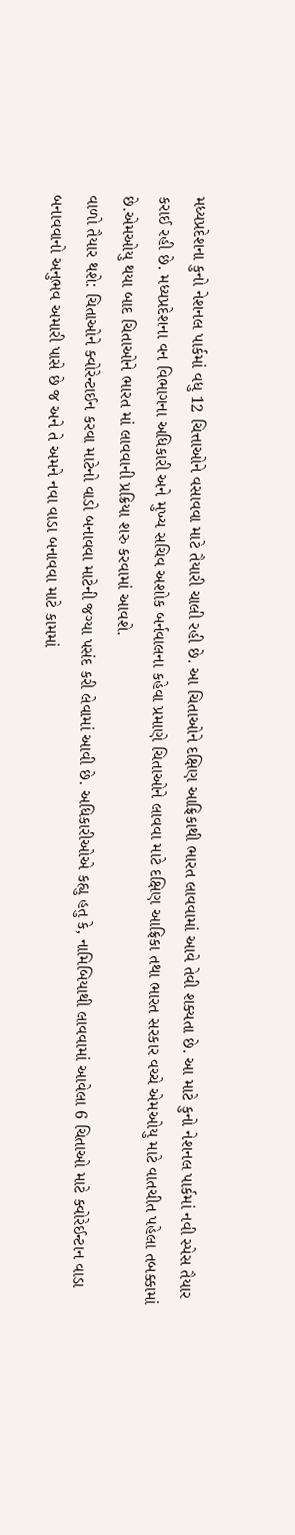મધ્યપ્રદેશના કુનો નેશનલ પાર્કમાં વધુ 12 ચિત્તાઓને વસાવવા માટે તૈયારી ચાલી રહી છે. આ ચિતાઓને દક્ષિણ આફ્રિકાથી ભારત લાવવામાં આવે તેવી શક્યતા છે. આ માટે કુનો નેશનલ પાર્કમાં નવી સ્પેસ તૈયાર કરાઈ રહી છે. મધ્યપ્રદેશના વન વિભાગના અધિકારી અને મુખ્ય સચિવ અશોક બર્નવાલના કહેવા પ્રમાણે ચિતાઓને લાવવા માટે દક્ષિણ આફ્રિકા તથા ભારત સરકાર વચ્ચે એમઓયુ માટે વાતચીત પહેલા તબક્કામાં છે.એમઓયુ થયા બાદ ચિતાઓને ભારત માં લાવવાની પ્રક્રિયા શરુ કરવામાં આવશે.
વાળો તૈયાર થશે: ચિતાઓને ક્વોરેન્ટાઈન કરવા માટેનો વાડો બનાવવા માટેની જગ્યા પસંદ કરી લેવામાં આવી છે. અધિકારીઓએ કહ્યુ હતુ કે, નામિબિયાથી લાવવામાં આવેલા 6 ચિતાઓ માટે ક્વોરેઈન્ટાન વાડા બનાવવાનો અનુભવ અમારી પાસે છે જ અને તે અમને નવા વાડા બનાવવા માટે કામમાં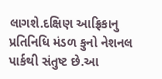લાગશે.દક્ષિણ આફ્રિકાનુ પ્રતિનિધિ મંડળ કુનો નેશનલ પાર્કથી સંતુષ્ટ છે.આ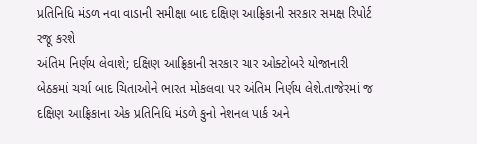પ્રતિનિધિ મંડળ નવા વાડાની સમીક્ષા બાદ દક્ષિણ આફ્રિકાની સરકાર સમક્ષ રિપોર્ટ રજૂ કરશે
અંતિમ નિર્ણય લેવાશે; દક્ષિણ આફ્રિકાની સરકાર ચાર ઓક્ટોબરે યોજાનારી બેઠકમાં ચર્ચા બાદ ચિતાઓને ભારત મોકલવા પર અંતિમ નિર્ણય લેશે.તાજેરમાં જ દક્ષિણ આફ્રિકાના એક પ્રતિનિધિ મંડળે કુનો નેશનલ પાર્ક અને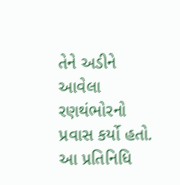તેને અડીને આવેલા રણથંભોરનો પ્રવાસ કર્યો હતો. આ પ્રતિનિધિ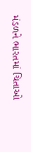મંડળને ભારતમાં ચિતાઓ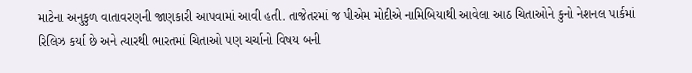માટેના અનુકુળ વાતાવરણની જાણકારી આપવામાં આવી હતી. તાજેતરમાં જ પીએમ મોદીએ નામિબિયાથી આવેલા આઠ ચિતાઓને કુનો નેશનલ પાર્કમાં રિલિઝ કર્યા છે અને ત્યારથી ભારતમાં ચિતાઓ પણ ચર્ચાનો વિષય બની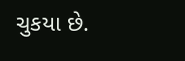ચુકયા છે.